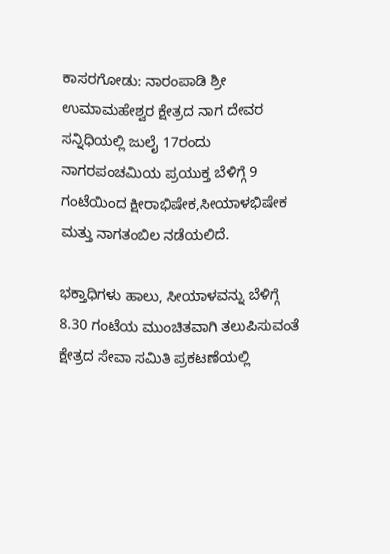ಕಾಸರಗೋಡು: ನಾರಂಪಾಡಿ ಶ್ರೀ ಉಮಾಮಹೇಶ್ವರ ಕ್ಷೇತ್ರದ ನಾಗ ದೇವರ ಸನ್ನಿಧಿಯಲ್ಲಿ ಜುಲೈ 17ರಂದು ನಾಗರಪಂಚಮಿಯ ಪ್ರಯುಕ್ತ ಬೆಳಿಗ್ಗೆ 9 ಗಂಟೆಯಿಂದ ಕ್ಷೀರಾಭಿಷೇಕ,ಸೀಯಾಳಭಿಷೇಕ ಮತ್ತು ನಾಗತಂಬಿಲ ನಡೆಯಲಿದೆ.

ಭಕ್ತಾಧಿಗಳು ಹಾಲು, ಸೀಯಾಳವನ್ನು ಬೆಳಿಗ್ಗೆ 8.30 ಗಂಟೆಯ ಮುಂಚಿತವಾಗಿ ತಲುಪಿಸುವಂತೆ ಕ್ಷೇತ್ರದ ಸೇವಾ ಸಮಿತಿ ಪ್ರಕಟಣೆಯಲ್ಲಿ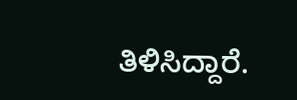ತಿಳಿಸಿದ್ದಾರೆ.